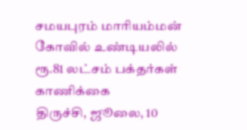சமயபுரம் மாரியம்மன் கோவில் உண்டியலில் ரூ.81 லட்சம் பக்தர்கள் காணிக்கை
திருச்சி, ஜூலை, 10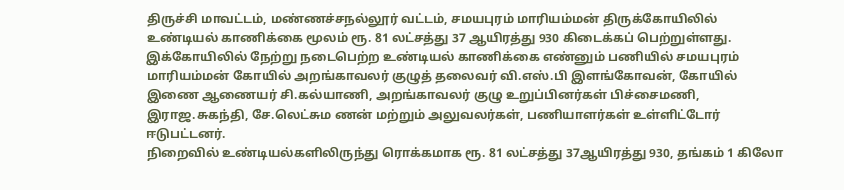திருச்சி மாவட்டம், மண்ணச்சநல்லூர் வட்டம், சமயபுரம் மாரியம்மன் திருக்கோயிலில் உண்டியல் காணிக்கை மூலம் ரூ. 81 லட்சத்து 37 ஆயிரத்து 930 கிடைக்கப் பெற்றுள்ளது. இக்கோயிலில் நேற்று நடைபெற்ற உண்டியல் காணிக்கை எண்னும் பணியில் சமயபுரம் மாரியம்மன் கோயில் அறங்காவலர் குழுத் தலைவர் வி.எஸ்.பி இளங்கோவன், கோயில் இணை ஆணையர் சி.கல்யாணி, அறங்காவலர் குழு உறுப்பினர்கள் பிச்சைமணி, இராஜ.சுகந்தி, சே.லெட்சும ணன் மற்றும் அலுவலர்கள், பணியாளர்கள் உள்ளிட்டோர் ஈடுபட்டனர்.
நிறைவில் உண்டியல்களிலிருந்து ரொக்கமாக ரூ. 81 லட்சத்து 37ஆயிரத்து 930, தங்கம் 1 கிலோ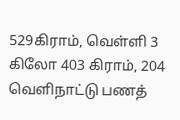529கிராம், வெள்ளி 3 கிலோ 403 கிராம், 204 வெளிநாட்டு பணத்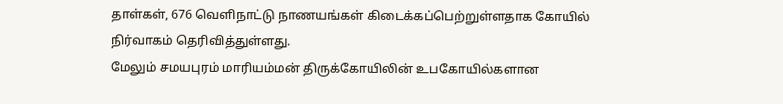தாள்கள், 676 வெளிநாட்டு நாணயங்கள் கிடைக்கப்பெற்றுள்ளதாக கோயில் நிர்வாகம் தெரிவித்துள்ளது.
மேலும் சமயபுரம் மாரியம்மன் திருக்கோயிலின் உபகோயில்களான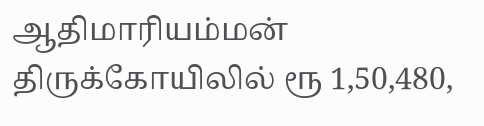ஆதிமாரியம்மன் திருக்கோயிலில் ரூ 1,50,480,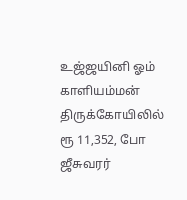உஜ்ஜயினி ஓம் காளியம்மன் திருக்கோயிலில் ரூ 11,352, போ ஜீசுவரர்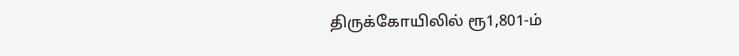திருக்கோயிலில் ரூ1,801-ம்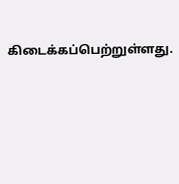கிடைக்கப்பெற்றுள்ளது.